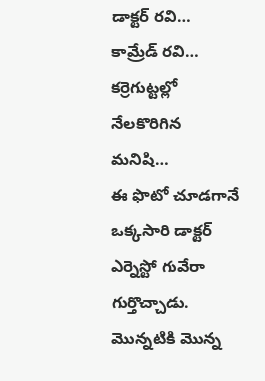డాక్టర్ రవి… కామ్రేడ్ రవి… కర్రెగుట్టల్లో నేలకొరిగిన మనిషి…
ఈ ఫొటో చూడగానే ఒక్కసారి డాక్టర్ ఎర్నెస్టో గువేరా గుర్తొచ్చాడు. మొన్నటికి మొన్న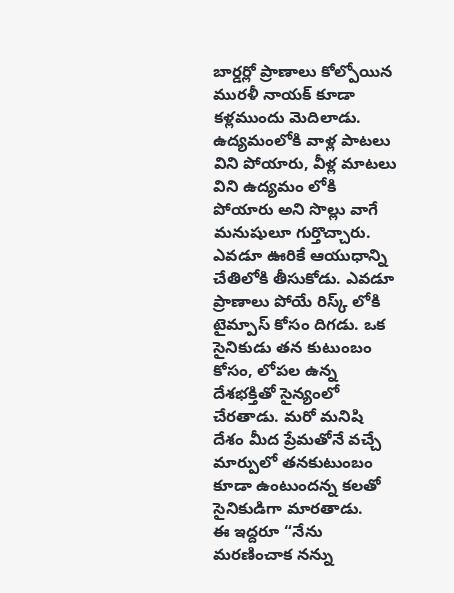బార్డర్లో ప్రాణాలు కోల్పోయిన మురళీ నాయక్ కూడా కళ్లముందు మెదిలాడు. ఉద్యమంలోకి వాళ్ల పాటలు విని పోయారు, వీళ్ల మాటలు విని ఉద్యమం లోకి పోయారు అని సొల్లు వాగే మనుషులూ గుర్తొచ్చారు.
ఎవడూ ఊరికే ఆయుధాన్ని చేతిలోకి తీసుకోడు. ఎవడూ ప్రాణాలు పోయే రిస్క్ లోకి టైమ్పాస్ కోసం దిగడు. ఒక సైనికుడు తన కుటుంబం కోసం, లోపల ఉన్న దేశభక్తితో సైన్యంలో చేరతాడు. మరో మనిషి దేశం మీద ప్రేమతోనే వచ్చే మార్పులో తనకుటుంబం కూడా ఉంటుందన్న కలతో సైనికుడిగా మారతాడు.
ఈ ఇద్దరూ “నేను మరణించాక నన్ను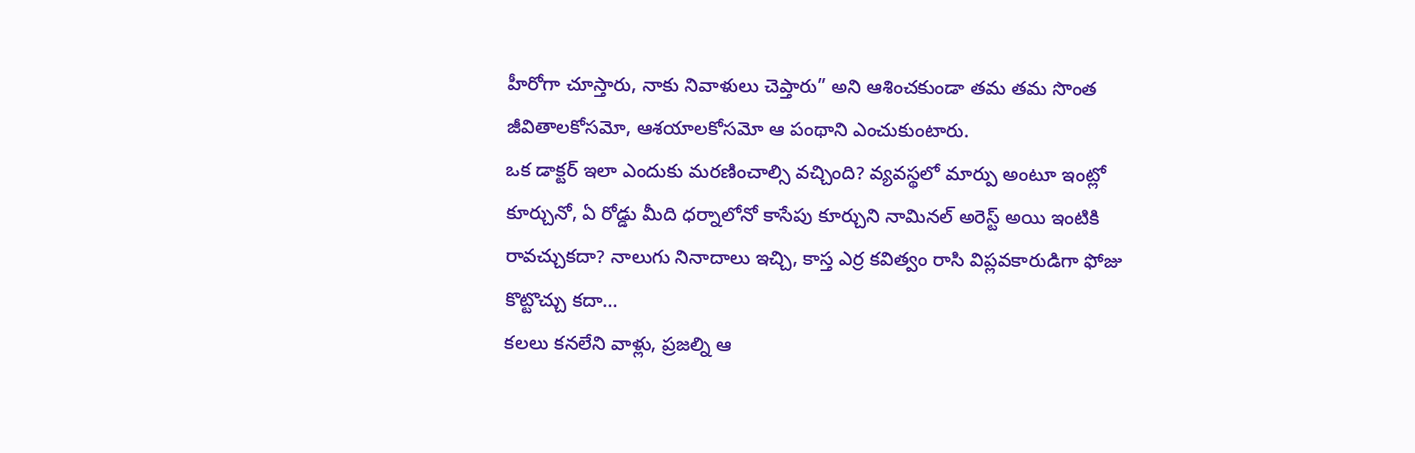హీరోగా చూస్తారు, నాకు నివాళులు చెప్తారు” అని ఆశించకుండా తమ తమ సొంత జీవితాలకోసమో, ఆశయాలకోసమో ఆ పంథాని ఎంచుకుంటారు.
ఒక డాక్టర్ ఇలా ఎందుకు మరణించాల్సి వచ్చింది? వ్యవస్థలో మార్పు అంటూ ఇంట్లో కూర్చునో, ఏ రోడ్డు మీది ధర్నాలోనో కాసేపు కూర్చుని నామినల్ అరెస్ట్ అయి ఇంటికి రావచ్చుకదా? నాలుగు నినాదాలు ఇచ్చి, కాస్త ఎర్ర కవిత్వం రాసి విప్లవకారుడిగా ఫోజు కొట్టొచ్చు కదా…
కలలు కనలేని వాళ్లు, ప్రజల్ని ఆ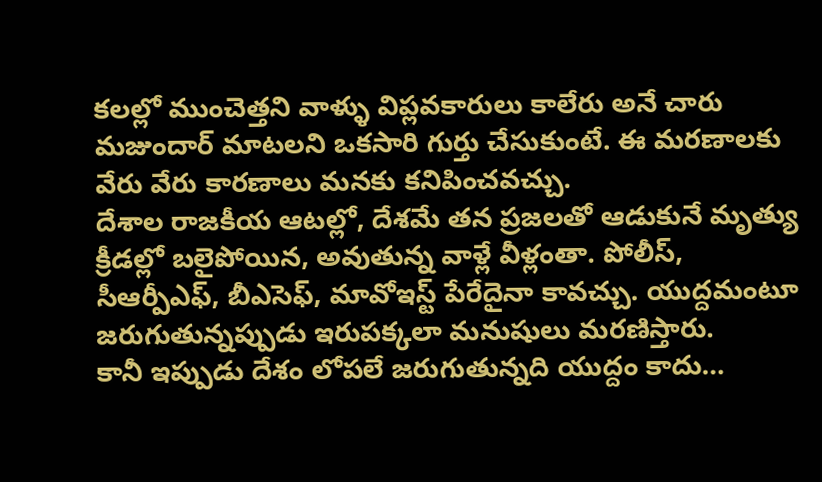కలల్లో ముంచెత్తని వాళ్ళు విప్లవకారులు కాలేరు అనే చారు మజుందార్ మాటలని ఒకసారి గుర్తు చేసుకుంటే. ఈ మరణాలకు వేరు వేరు కారణాలు మనకు కనిపించవచ్చు.
దేశాల రాజకీయ ఆటల్లో, దేశమే తన ప్రజలతో ఆడుకునే మృత్యు క్రీడల్లో బలైపోయిన, అవుతున్న వాళ్లే వీళ్లంతా. పోలీస్, సీఆర్పీఎఫ్, బీఎసెఫ్, మావోఇస్ట్ పేరేదైనా కావచ్చు. యుద్దమంటూ జరుగుతున్నప్పుడు ఇరుపక్కలా మనుషులు మరణిస్తారు.
కానీ ఇప్పుడు దేశం లోపలే జరుగుతున్నది యుద్దం కాదు…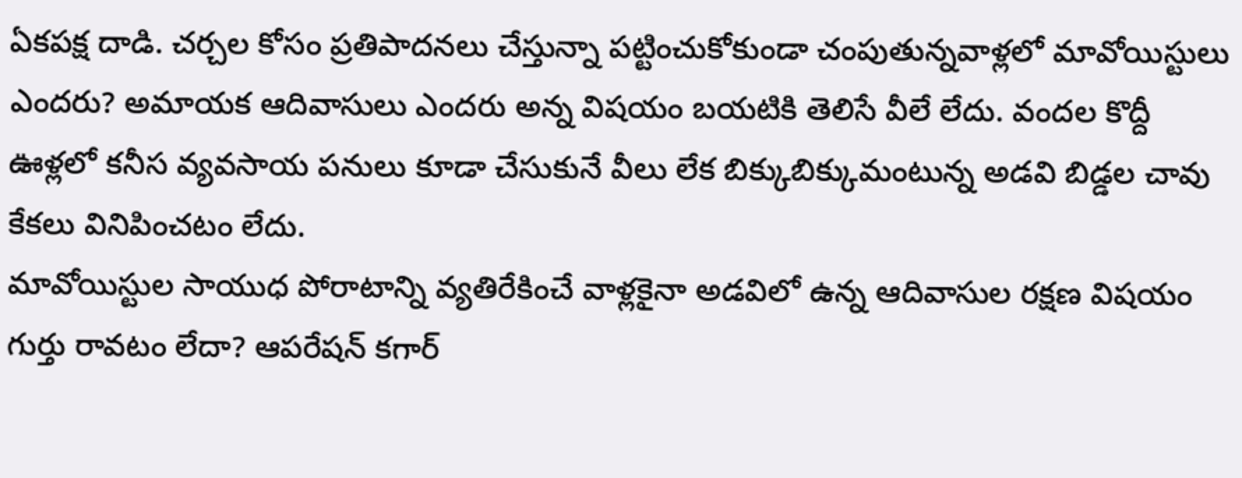ఏకపక్ష దాడి. చర్చల కోసం ప్రతిపాదనలు చేస్తున్నా పట్టించుకోకుండా చంపుతున్నవాళ్లలో మావోయిస్టులు ఎందరు? అమాయక ఆదివాసులు ఎందరు అన్న విషయం బయటికి తెలిసే వీలే లేదు. వందల కొద్దీ ఊళ్లలో కనీస వ్యవసాయ పనులు కూడా చేసుకునే వీలు లేక బిక్కుబిక్కుమంటున్న అడవి బిడ్డల చావు కేకలు వినిపించటం లేదు.
మావోయిస్టుల సాయుధ పోరాటాన్ని వ్యతిరేకించే వాళ్లకైనా అడవిలో ఉన్న ఆదివాసుల రక్షణ విషయం గుర్తు రావటం లేదా? ఆపరేషన్ కగార్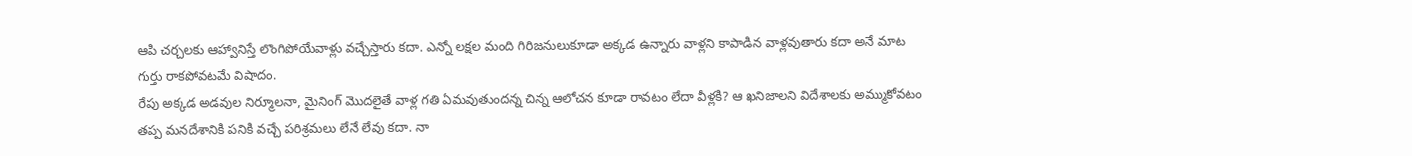ఆపి చర్చలకు ఆహ్వానిస్తే లొంగిపోయేవాళ్లు వచ్చేస్తారు కదా. ఎన్నో లక్షల మంది గిరిజనులుకూడా అక్కడ ఉన్నారు వాళ్లని కాపాడిన వాళ్లవుతారు కదా అనే మాట గుర్తు రాకపోవటమే విషాదం.
రేపు అక్కడ అడవుల నిర్మూలనా, మైనింగ్ మొదలైతే వాళ్ల గతి ఏమవుతుందన్న చిన్న ఆలోచన కూడా రావటం లేదా వీళ్లకి? ఆ ఖనిజాలని విదేశాలకు అమ్ముకోవటం తప్ప మనదేశానికి పనికి వచ్చే పరిశ్రమలు లేనే లేవు కదా. నా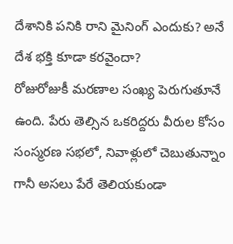దేశానికి పనికి రాని మైనింగ్ ఎందుకు? అనే దేశ భక్తి కూడా కరవైందా?
రోజురోజుకీ మరణాల సంఖ్య పెరుగుతూనే ఉంది. పేరు తెల్సిన ఒకరిద్దరు వీరుల కోసం సంస్మరణ సభలో, నివాళ్లులో చెబుతున్నాం గానీ అసలు పేరే తెలియకుండా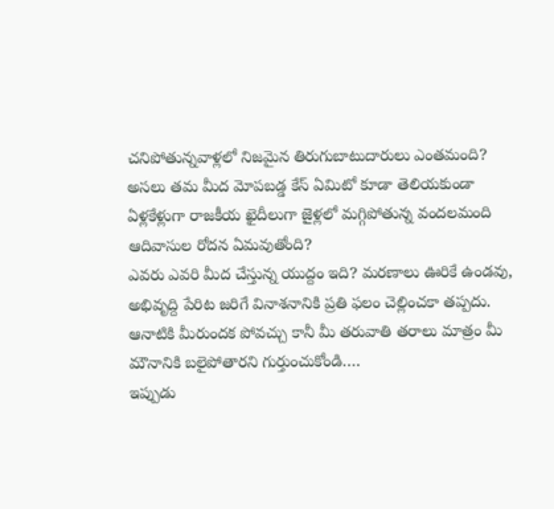చనిపోతున్నవాళ్లలో నిజమైన తిరుగుబాటుదారులు ఎంతమంది? అసలు తమ మీద మోపబడ్డ కేస్ ఏమిటో కూడా తెలియకుండా ఏళ్లకేళ్లుగా రాజకీయ ఖైదీలుగా జైళ్లలో మగ్గిపోతున్న వందలమంది ఆదివాసుల రోదన ఏమవుతోంది?
ఎవరు ఎవరి మీద చేస్తున్న యుద్దం ఇది? మరణాలు ఊరికే ఉండవు, అభివృద్ది పేరిట జరిగే వినాశనానికి ప్రతి ఫలం చెల్లించకా తప్పదు. ఆనాటికి మీరుందక పోవచ్చు కానీ మీ తరువాతి తరాలు మాత్రం మీ మౌనానికి బలైపోతారని గుర్తుంచుకోండి….
ఇప్పుడు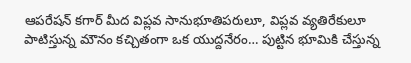ఆపరేషన్ కగార్ మీద విప్లవ సానుభూతిపరులూ, విప్లవ వ్యతిరేకులూ పాటిస్తున్న మౌనం కచ్చితంగా ఒక యుద్దనేరం… పుట్టిన భూమికి చేస్తున్న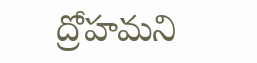ద్రోహమని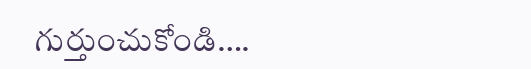గుర్తుంచుకోండి….